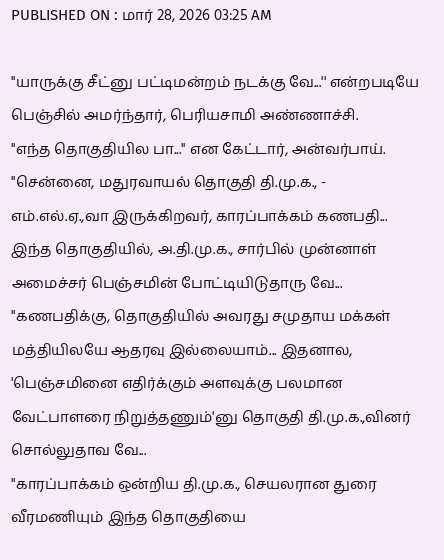PUBLISHED ON : மார் 28, 2026 03:25 AM

''யாருக்கு சீட்னு பட்டிமன்றம் நடக்கு வே...'' என்றபடியே பெஞ்சில் அமர்ந்தார், பெரியசாமி அண்ணாச்சி.
''எந்த தொகுதியில பா...'' என கேட்டார், அன்வர்பாய்.
''சென்னை, மதுரவாயல் தொகுதி தி.மு.க., - எம்.எல்.ஏ.,வா இருக்கிறவர், காரப்பாக்கம் கணபதி... இந்த தொகுதியில், அ.தி.மு.க., சார்பில் முன்னாள் அமைச்சர் பெஞ்சமின் போட்டியிடுதாரு வே...
''கணபதிக்கு, தொகுதியில் அவரது சமுதாய மக்கள் மத்தியிலயே ஆதரவு இல்லையாம்... இதனால, 'பெஞ்சமினை எதிர்க்கும் அளவுக்கு பலமான வேட்பாளரை நிறுத்தணும்'னு தொகுதி தி.மு.க.,வினர் சொல்லுதாவ வே...
''காரப்பாக்கம் ஒன்றிய தி.மு.க., செயலரான துரை வீரமணியும் இந்த தொகுதியை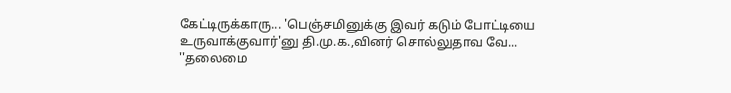கேட்டிருக்காரு... 'பெஞ்சமினுக்கு இவர் கடும் போட்டியை உருவாக்குவார்'னு தி.மு.க.,வினர் சொல்லுதாவ வே...
''தலைமை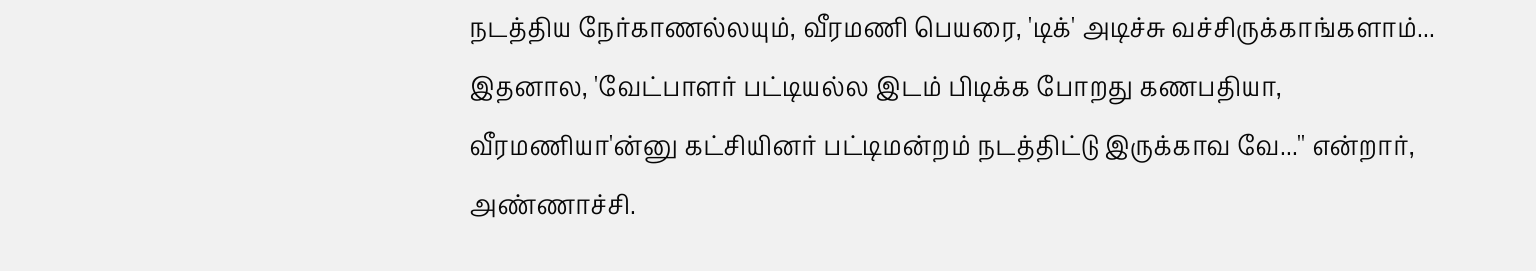நடத்திய நேர்காணல்லயும், வீரமணி பெயரை, 'டிக்' அடிச்சு வச்சிருக்காங்களாம்... இதனால, 'வேட்பாளர் பட்டியல்ல இடம் பிடிக்க போறது கணபதியா, வீரமணியா'ன்னு கட்சியினர் பட்டிமன்றம் நடத்திட்டு இருக்காவ வே...'' என்றார், அண்ணாச்சி.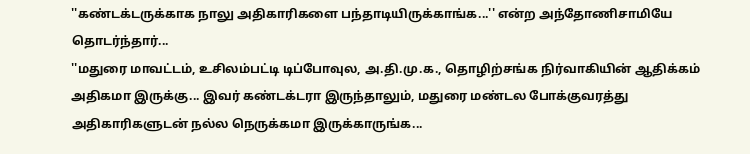''கண்டக்டருக்காக நாலு அதிகாரிகளை பந்தாடியிருக்காங்க...'' என்ற அந்தோணிசாமியே தொடர்ந்தார்...
''மதுரை மாவட்டம், உசிலம்பட்டி டிப்போவுல, அ.தி.மு.க., தொழிற்சங்க நிர்வாகியின் ஆதிக்கம் அதிகமா இருக்கு... இவர் கண்டக்டரா இருந்தாலும், மதுரை மண்டல போக்குவரத்து அதிகாரிகளுடன் நல்ல நெருக்கமா இருக்காருங்க...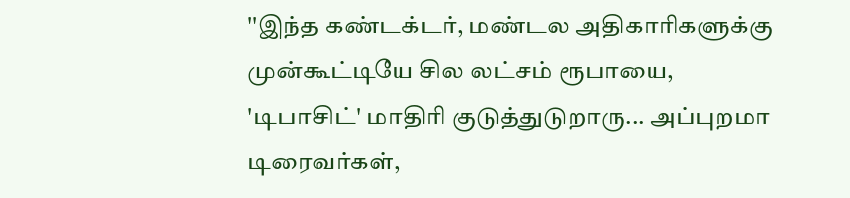''இந்த கண்டக்டர், மண்டல அதிகாரிகளுக்கு முன்கூட்டியே சில லட்சம் ரூபாயை, 'டிபாசிட்' மாதிரி குடுத்துடுறாரு... அப்புறமா டிரைவர்கள்,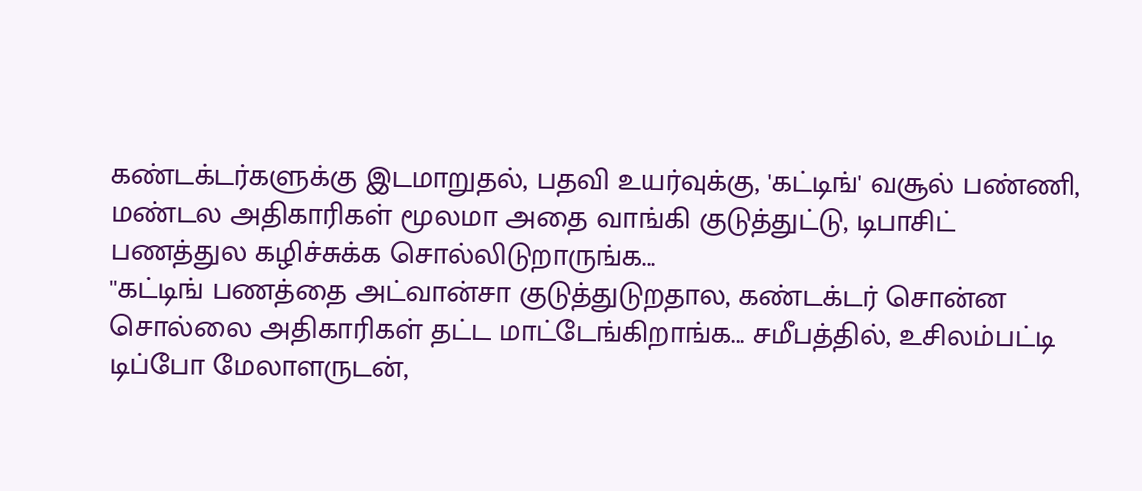கண்டக்டர்களுக்கு இடமாறுதல், பதவி உயர்வுக்கு, 'கட்டிங்' வசூல் பண்ணி, மண்டல அதிகாரிகள் மூலமா அதை வாங்கி குடுத்துட்டு, டிபாசிட் பணத்துல கழிச்சுக்க சொல்லிடுறாருங்க...
''கட்டிங் பணத்தை அட்வான்சா குடுத்துடுறதால, கண்டக்டர் சொன்ன சொல்லை அதிகாரிகள் தட்ட மாட்டேங்கிறாங்க... சமீபத்தில், உசிலம்பட்டி டிப்போ மேலாளருடன்,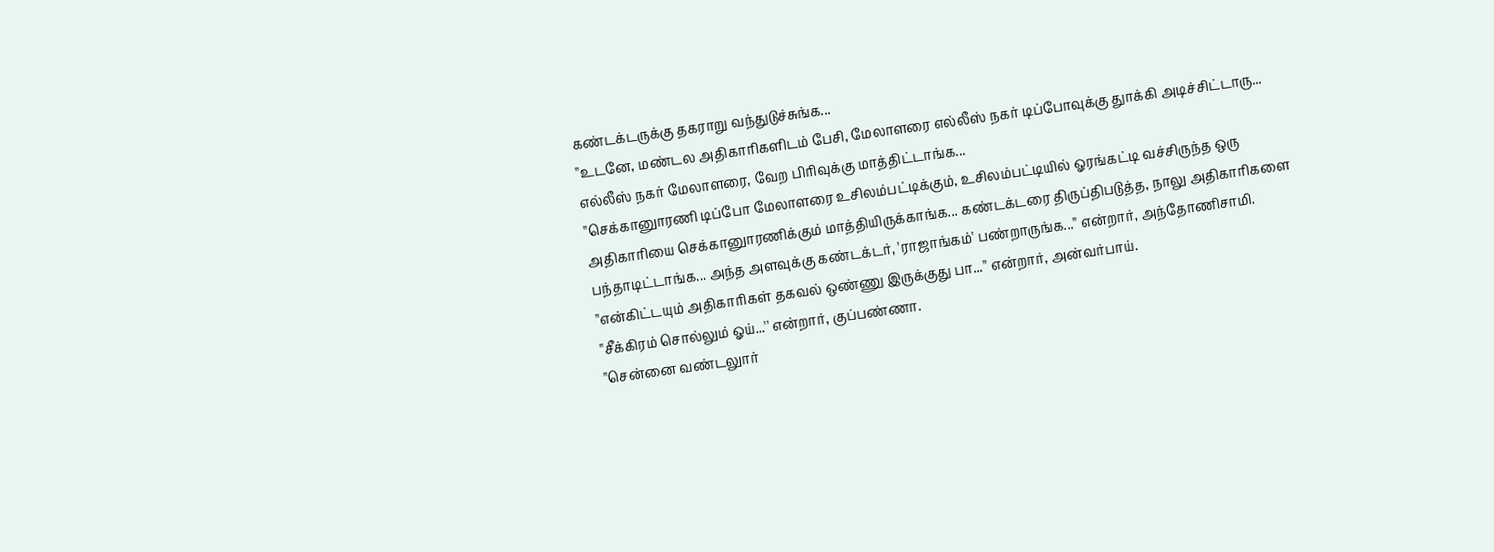கண்டக்டருக்கு தகராறு வந்துடுச்சுங்க...
''உடனே, மண்டல அதிகாரிகளிடம் பேசி, மேலாளரை எல்லீஸ் நகர் டிப்போவுக்கு துாக்கி அடிச்சிட்டாரு... எல்லீஸ் நகர் மேலாளரை, வேற பிரிவுக்கு மாத்திட்டாங்க...
''செக்கானுாரணி டிப்போ மேலாளரை உசிலம்பட்டிக்கும், உசிலம்பட்டியில் ஓரங்கட்டி வச்சிருந்த ஒரு அதிகாரியை செக்கானுாரணிக்கும் மாத்தியிருக்காங்க... கண்டக்டரை திருப்திபடுத்த, நாலு அதிகாரிகளை பந்தாடிட்டாங்க... அந்த அளவுக்கு கண்டக்டர், 'ராஜாங்கம்' பண்றாருங்க...'' என்றார், அந்தோணிசாமி.
''என்கிட்டயும் அதிகாரிகள் தகவல் ஒண்ணு இருக்குது பா...'' என்றார், அன்வர்பாய்.
''சீக்கிரம் சொல்லும் ஓய்...'' என்றார், குப்பண்ணா.
''சென்னை வண்டலுார்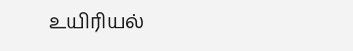உயிரியல்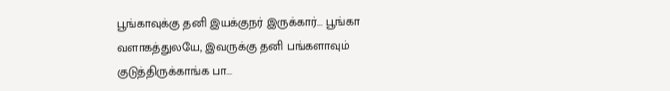பூங்காவுக்கு தனி இயக்குநர் இருக்கார்... பூங்கா வளாகத்துலயே, இவருக்கு தனி பங்களாவும் குடுத்திருக்காங்க பா...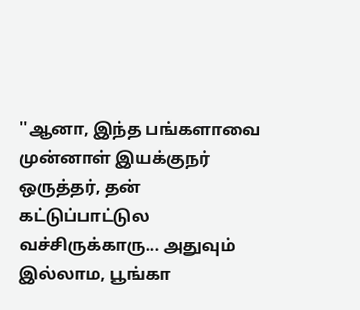''ஆனா, இந்த பங்களாவை முன்னாள் இயக்குநர் ஒருத்தர், தன் கட்டுப்பாட்டுல வச்சிருக்காரு... அதுவும் இல்லாம, பூங்கா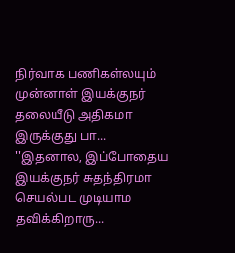நிர்வாக பணிகள்லயும் முன்னாள் இயக்குநர் தலையீடு அதிகமா இருக்குது பா...
''இதனால, இப்போதைய இயக்குநர் சுதந்திரமா செயல்பட முடியாம தவிக்கிறாரு...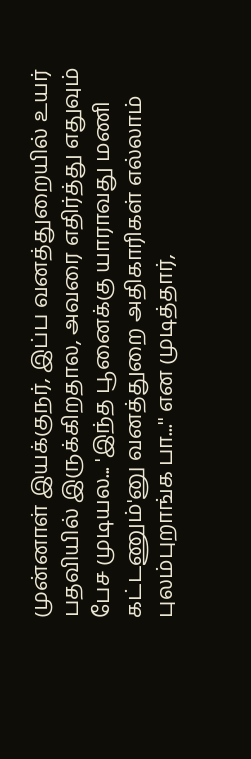முன்னாள் இயக்குநர், இப்ப வனத்துறையில் உயர் பதவியில் இருக்கிறதால, அவரை எதிர்த்து எதுவும் பேச முடியல... 'இந்த பூனைக்கு யாராவது மணி கட்டணும்'னு வனத்துறை அதிகாரிகள் எல்லாம் புலம்புறாங்க பா...'' என முடித்தார்,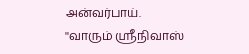அன்வர்பாய்.
''வாரும் ஸ்ரீநிவாஸ்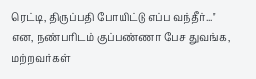ரெட்டி, திருப்பதி போயிட்டு எப்ப வந்தீர்...'' என, நண்பரிடம் குப்பண்ணா பேச துவங்க, மற்றவர்கள்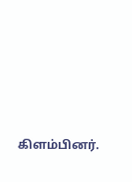கிளம்பினர்.